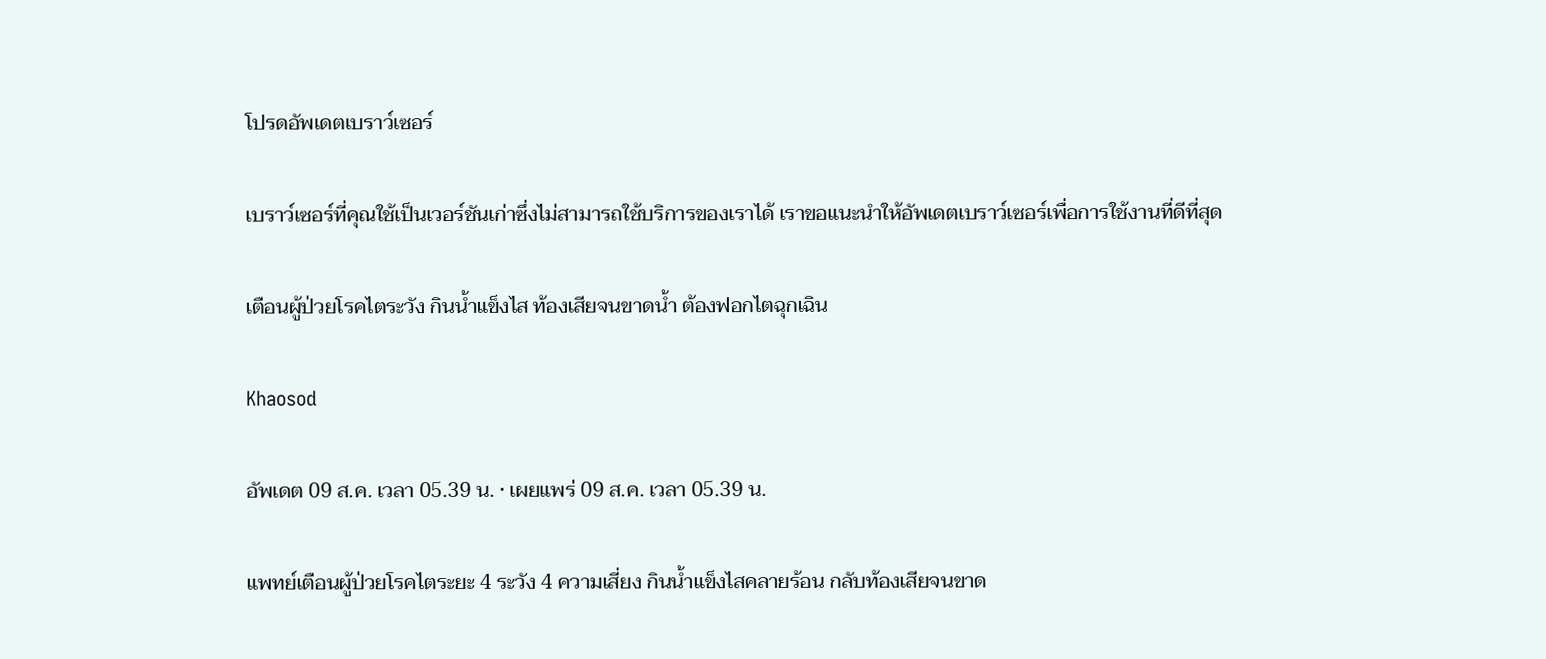โปรดอัพเดตเบราว์เซอร์

เบราว์เซอร์ที่คุณใช้เป็นเวอร์ชันเก่าซึ่งไม่สามารถใช้บริการของเราได้ เราขอแนะนำให้อัพเดตเบราว์เซอร์เพื่อการใช้งานที่ดีที่สุด

เตือนผู้ป่วยโรคไตระวัง กินน้ำแข็งไส ท้องเสียจนขาดน้ำ ต้องฟอกไตฉุกเฉิน

Khaosod

อัพเดต 09 ส.ค. เวลา 05.39 น. • เผยแพร่ 09 ส.ค. เวลา 05.39 น.

แพทย์เตือนผู้ป่วยโรคไตระยะ 4 ระวัง 4 ความเสี่ยง กินน้ำแข็งไสคลายร้อน กลับท้องเสียจนขาด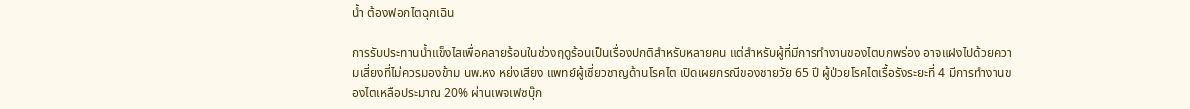น้ำ ต้องฟอกไตฉุกเฉิน

การรับประทานน้ำแข็งไสเพื่อคลายร้อนในช่วงฤดูร้อนเป็นเรื่องปกติสำหรับหลายคน แต่สำหรับผู้ที่มีการทำงานของไตบกพร่อง อาจแฝงไปด้วยความเสี่ยงที่ไม่ควรมองข้าม นพ.หง หย่งเสียง แพทย์ผู้เชี่ยวชาญด้านโรคไต เปิดเผยกรณีของชายวัย 65 ปี ผู้ป่วยโรคไตเรื้อรังระยะที่ 4 มีการทำงานของไตเหลือประมาณ 20% ผ่านเพจเฟซบุ๊ก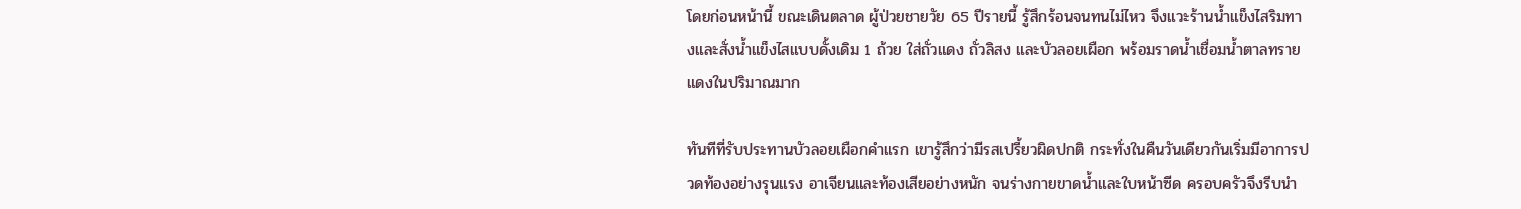โดยก่อนหน้านี้ ขณะเดินตลาด ผู้ป่วยชายวัย 65 ปีรายนี้ รู้สึกร้อนจนทนไม่ไหว จึงแวะร้านน้ำแข็งไสริมทางและสั่งน้ำแข็งไสแบบดั้งเดิม 1 ถ้วย ใส่ถั่วแดง ถั่วลิสง และบัวลอยเผือก พร้อมราดน้ำเชื่อมน้ำตาลทรายแดงในปริมาณมาก

ทันทีที่รับประทานบัวลอยเผือกคำแรก เขารู้สึกว่ามีรสเปรี้ยวผิดปกติ กระทั่งในคืนวันเดียวกันเริ่มมีอาการปวดท้องอย่างรุนแรง อาเจียนและท้องเสียอย่างหนัก จนร่างกายขาดน้ำและใบหน้าซีด ครอบครัวจึงรีบนำ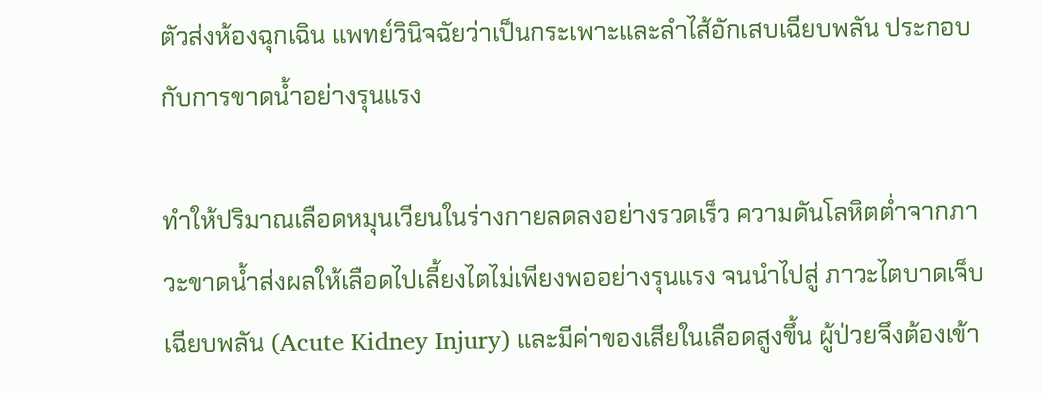ตัวส่งห้องฉุกเฉิน แพทย์วินิจฉัยว่าเป็นกระเพาะและลำไส้อักเสบเฉียบพลัน ประกอบกับการขาดน้ำอย่างรุนแรง

ทำให้ปริมาณเลือดหมุนเวียนในร่างกายลดลงอย่างรวดเร็ว ความดันโลหิตต่ำจากภาวะขาดน้ำส่งผลให้เลือดไปเลี้ยงไตไม่เพียงพออย่างรุนแรง จนนำไปสู่ ภาวะไตบาดเจ็บเฉียบพลัน (Acute Kidney Injury) และมีค่าของเสียในเลือดสูงขึ้น ผู้ป่วยจึงต้องเข้า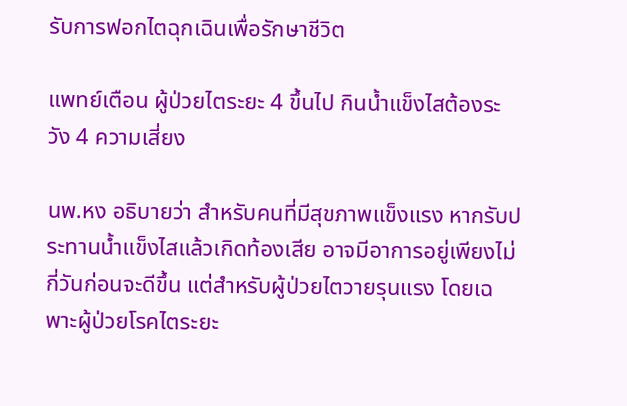รับการฟอกไตฉุกเฉินเพื่อรักษาชีวิต

แพทย์เตือน ผู้ป่วยไตระยะ 4 ขึ้นไป กินน้ำแข็งไสต้องระวัง 4 ความเสี่ยง

นพ.หง อธิบายว่า สำหรับคนที่มีสุขภาพแข็งแรง หากรับประทานน้ำแข็งไสแล้วเกิดท้องเสีย อาจมีอาการอยู่เพียงไม่กี่วันก่อนจะดีขึ้น แต่สำหรับผู้ป่วยไตวายรุนแรง โดยเฉพาะผู้ป่วยโรคไตระยะ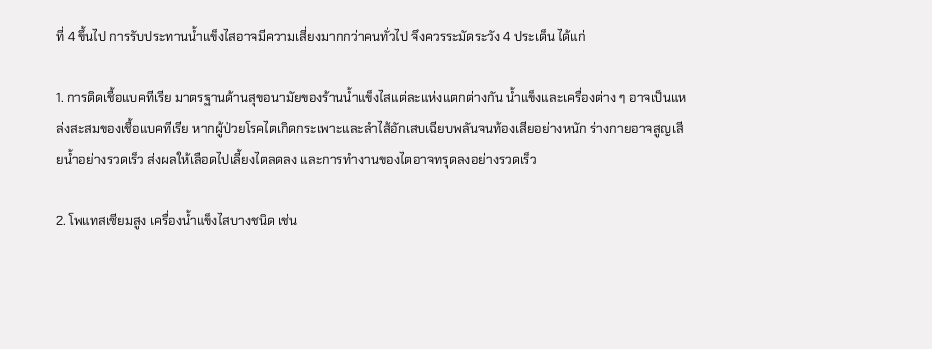ที่ 4 ขึ้นไป การรับประทานน้ำแข็งไสอาจมีความเสี่ยงมากกว่าคนทั่วไป จึงควรระมัดระวัง 4 ประเด็น ได้แก่

1. การติดเชื้อแบคทีเรีย มาตรฐานด้านสุขอนามัยของร้านน้ำแข็งไสแต่ละแห่งแตกต่างกัน น้ำแข็งและเครื่องต่าง ๆ อาจเป็นแหล่งสะสมของเชื้อแบคทีเรีย หากผู้ป่วยโรคไตเกิดกระเพาะและลำไส้อักเสบเฉียบพลันจนท้องเสียอย่างหนัก ร่างกายอาจสูญเสียน้ำอย่างรวดเร็ว ส่งผลให้เลือดไปเลี้ยงไตลดลง และการทำงานของไตอาจทรุดลงอย่างรวดเร็ว

2. โพแทสเซียมสูง เครื่องน้ำแข็งไสบางชนิด เช่น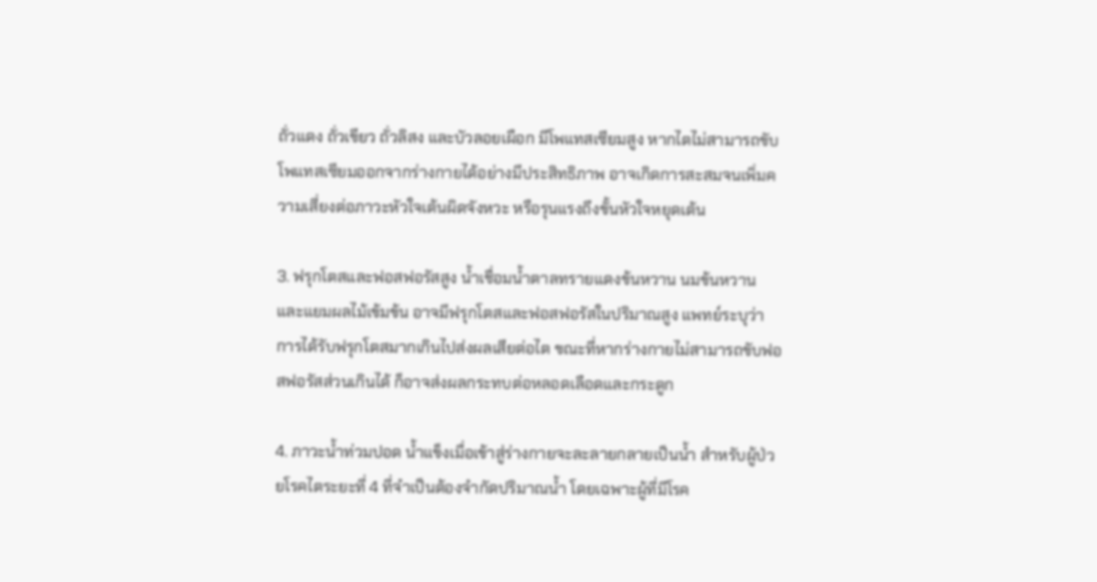ถั่วแดง ถั่วเขียว ถั่วลิสง และบัวลอยเผือก มีโพแทสเซียมสูง หากไตไม่สามารถขับโพแทสเซียมออกจากร่างกายได้อย่างมีประสิทธิภาพ อาจเกิดการสะสมจนเพิ่มความเสี่ยงต่อภาวะหัวใจเต้นผิดจังหวะ หรือรุนแรงถึงขั้นหัวใจหยุดเต้น

3. ฟรุกโตสและฟอสฟอรัสสูง น้ำเชื่อมน้ำตาลทรายแดงข้นหวาน นมข้นหวาน และแยมผลไม้เข้มข้น อาจมีฟรุกโตสและฟอสฟอรัสในปริมาณสูง แพทย์ระบุว่า การได้รับฟรุกโตสมากเกินไปส่งผลเสียต่อไต ขณะที่หากร่างกายไม่สามารถขับฟอสฟอรัสส่วนเกินได้ ก็อาจส่งผลกระทบต่อหลอดเลือดและกระดูก

4. ภาวะน้ำท่วมปอด น้ำแข็งเมื่อเข้าสู่ร่างกายจะละลายกลายเป็นน้ำ สำหรับผู้ป่วยโรคไตระยะที่ 4 ที่จำเป็นต้องจำกัดปริมาณน้ำ โดยเฉพาะผู้ที่มีโรค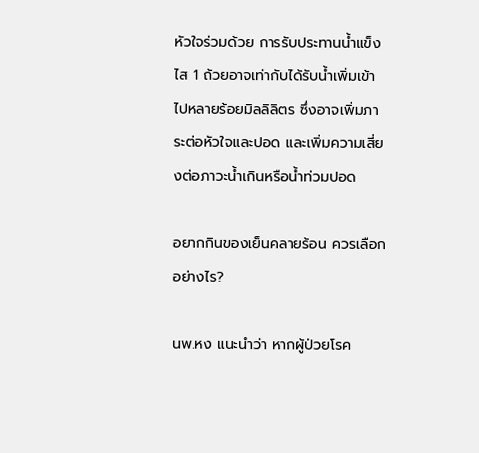หัวใจร่วมด้วย การรับประทานน้ำแข็งไส 1 ถ้วยอาจเท่ากับได้รับน้ำเพิ่มเข้าไปหลายร้อยมิลลิลิตร ซึ่งอาจเพิ่มภาระต่อหัวใจและปอด และเพิ่มความเสี่ยงต่อภาวะน้ำเกินหรือน้ำท่วมปอด

อยากกินของเย็นคลายร้อน ควรเลือกอย่างไร?

นพ.หง แนะนำว่า หากผู้ป่วยโรค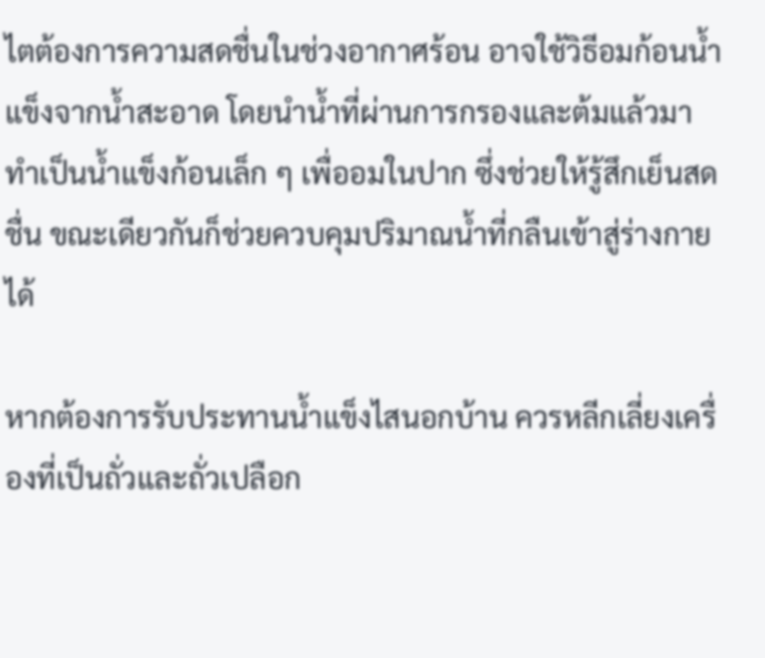ไตต้องการความสดชื่นในช่วงอากาศร้อน อาจใช้วิธีอมก้อนน้ำแข็งจากน้ำสะอาด โดยนำน้ำที่ผ่านการกรองและต้มแล้วมาทำเป็นน้ำแข็งก้อนเล็ก ๆ เพื่ออมในปาก ซึ่งช่วยให้รู้สึกเย็นสดชื่น ขณะเดียวกันก็ช่วยควบคุมปริมาณน้ำที่กลืนเข้าสู่ร่างกายได้

หากต้องการรับประทานน้ำแข็งไสนอกบ้าน ควรหลีกเลี่ยงเครื่องที่เป็นถั่วและถั่วเปลือก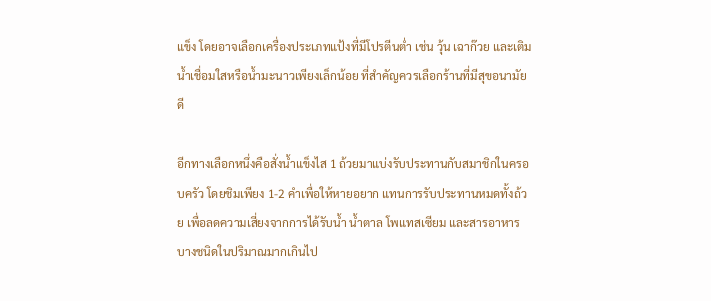แข็ง โดยอาจเลือกเครื่องประเภทแป้งที่มีโปรตีนต่ำ เช่น วุ้น เฉาก๊วย และเติมน้ำเชื่อมใสหรือน้ำมะนาวเพียงเล็กน้อย ที่สำคัญควรเลือกร้านที่มีสุขอนามัยดี

อีกทางเลือกหนึ่งคือสั่งน้ำแข็งไส 1 ถ้วยมาแบ่งรับประทานกับสมาชิกในครอบครัว โดยชิมเพียง 1-2 คำเพื่อให้หายอยาก แทนการรับประทานหมดทั้งถ้วย เพื่อลดความเสี่ยงจากการได้รับน้ำ น้ำตาล โพแทสเซียม และสารอาหารบางชนิดในปริมาณมากเกินไป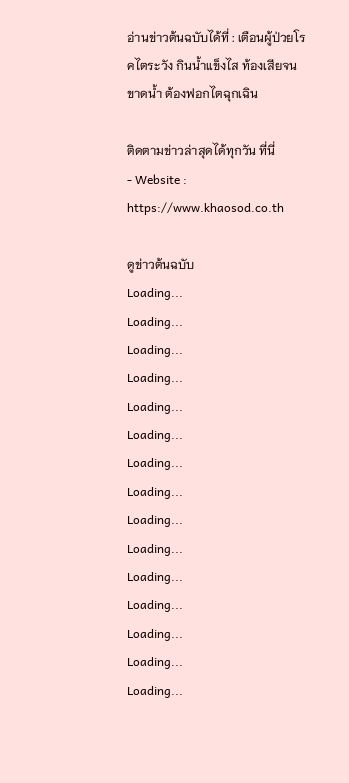อ่านข่าวต้นฉบับได้ที่ : เตือนผู้ป่วยโรคไตระวัง กินน้ำแข็งไส ท้องเสียจนขาดน้ำ ต้องฟอกไตฉุกเฉิน

ติดตามข่าวล่าสุดได้ทุกวัน ที่นี่
- Website : https://www.khaosod.co.th

ดูข่าวต้นฉบับ
Loading...
Loading...
Loading...
Loading...
Loading...
Loading...
Loading...
Loading...
Loading...
Loading...
Loading...
Loading...
Loading...
Loading...
Loading...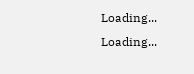Loading...
Loading...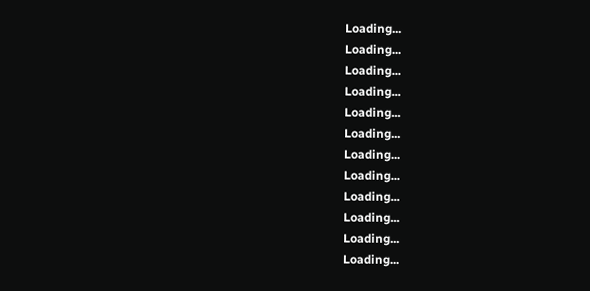Loading...
Loading...
Loading...
Loading...
Loading...
Loading...
Loading...
Loading...
Loading...
Loading...
Loading...
Loading...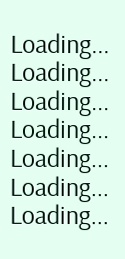Loading...
Loading...
Loading...
Loading...
Loading...
Loading...
Loading...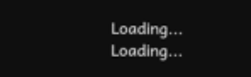Loading...
Loading...